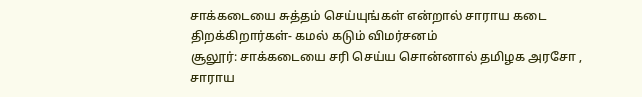சாக்கடையை சுத்தம் செய்யுங்கள் என்றால் சாராய கடை திறக்கிறார்கள்- கமல் கடும் விமர்சனம்
சூலூர்: சாக்கடையை சரி செய்ய சொன்னால் தமிழக அரசோ , சாராய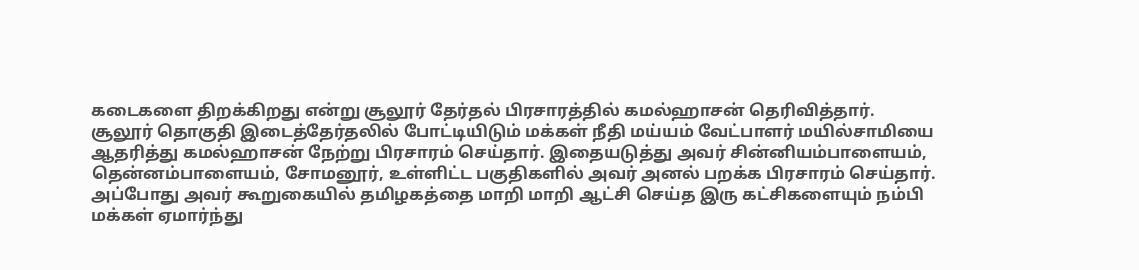கடைகளை திறக்கிறது என்று சூலூர் தேர்தல் பிரசாரத்தில் கமல்ஹாசன் தெரிவித்தார்.
சூலூர் தொகுதி இடைத்தேர்தலில் போட்டியிடும் மக்கள் நீதி மய்யம் வேட்பாளர் மயில்சாமியை ஆதரித்து கமல்ஹாசன் நேற்று பிரசாரம் செய்தார். இதையடுத்து அவர் சின்னியம்பாளையம், தென்னம்பாளையம், சோமனூர், உள்ளிட்ட பகுதிகளில் அவர் அனல் பறக்க பிரசாரம் செய்தார்.
அப்போது அவர் கூறுகையில் தமிழகத்தை மாறி மாறி ஆட்சி செய்த இரு கட்சிகளையும் நம்பி மக்கள் ஏமார்ந்து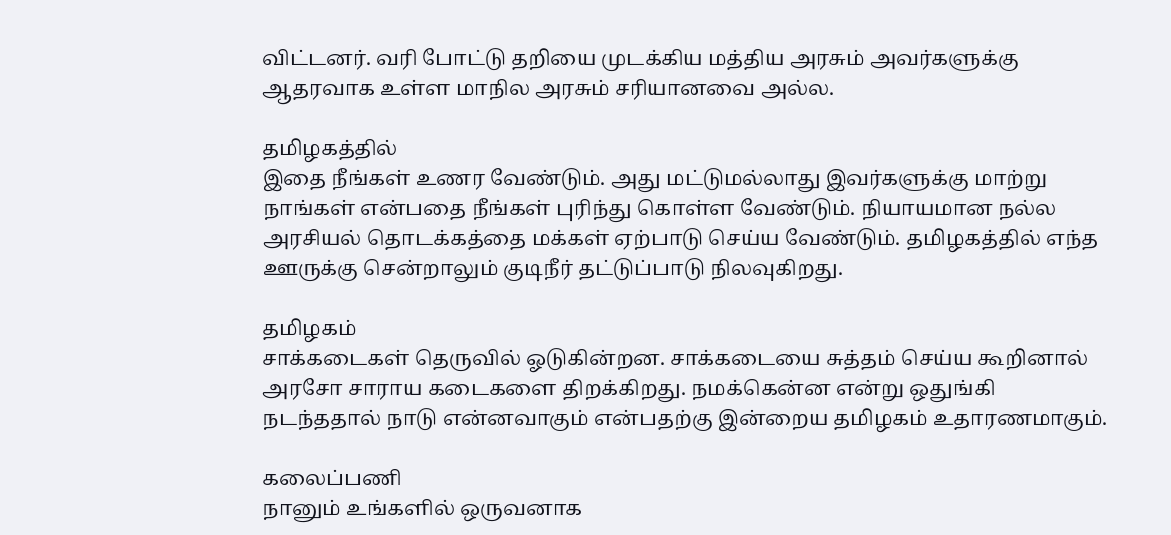விட்டனர். வரி போட்டு தறியை முடக்கிய மத்திய அரசும் அவர்களுக்கு ஆதரவாக உள்ள மாநில அரசும் சரியானவை அல்ல.

தமிழகத்தில்
இதை நீங்கள் உணர வேண்டும். அது மட்டுமல்லாது இவர்களுக்கு மாற்று நாங்கள் என்பதை நீங்கள் புரிந்து கொள்ள வேண்டும். நியாயமான நல்ல அரசியல் தொடக்கத்தை மக்கள் ஏற்பாடு செய்ய வேண்டும். தமிழகத்தில் எந்த ஊருக்கு சென்றாலும் குடிநீர் தட்டுப்பாடு நிலவுகிறது.

தமிழகம்
சாக்கடைகள் தெருவில் ஓடுகின்றன. சாக்கடையை சுத்தம் செய்ய கூறினால் அரசோ சாராய கடைகளை திறக்கிறது. நமக்கென்ன என்று ஒதுங்கி நடந்ததால் நாடு என்னவாகும் என்பதற்கு இன்றைய தமிழகம் உதாரணமாகும்.

கலைப்பணி
நானும் உங்களில் ஒருவனாக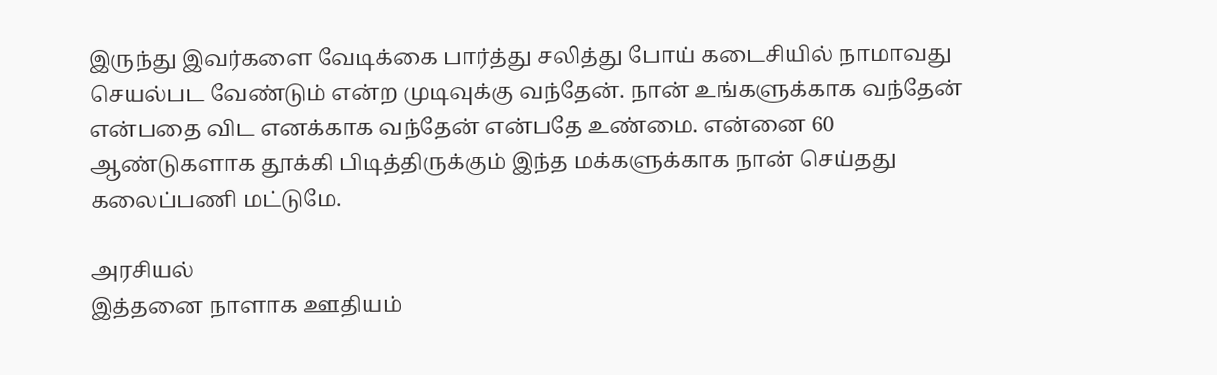இருந்து இவர்களை வேடிக்கை பார்த்து சலித்து போய் கடைசியில் நாமாவது செயல்பட வேண்டும் என்ற முடிவுக்கு வந்தேன். நான் உங்களுக்காக வந்தேன் என்பதை விட எனக்காக வந்தேன் என்பதே உண்மை. என்னை 60 ஆண்டுகளாக தூக்கி பிடித்திருக்கும் இந்த மக்களுக்காக நான் செய்தது கலைப்பணி மட்டுமே.

அரசியல்
இத்தனை நாளாக ஊதியம்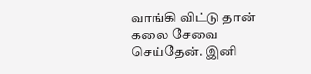வாங்கி விட்டு தான் கலை சேவை செய்தேன். இனி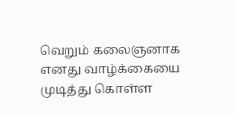வெறும் கலைஞனாக எனது வாழ்க்கையை முடித்து கொள்ள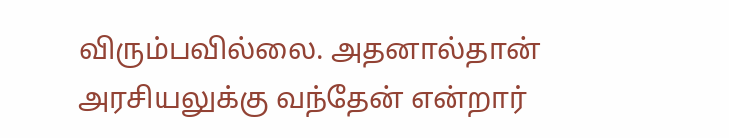விரும்பவில்லை. அதனால்தான் அரசியலுக்கு வந்தேன் என்றார்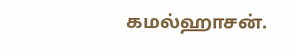கமல்ஹாசன்.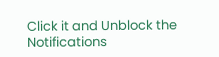Click it and Unblock the Notifications